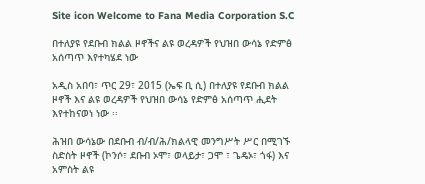Site icon Welcome to Fana Media Corporation S.C

በተለያዩ የደቡብ ክልል ዞኖችና ልዩ ወረዳዎች የህዝበ ውሳኔ የድምፅ አሰጣጥ እየተካሄደ ነው

አዲስ አበባ፣ ጥር 29፣ 2015 (ኤፍ ቢ ሲ) በተለያዩ የደቡብ ክልል ዞኖች እና ልዩ ወረዳዎች የህዝበ ውሳኔ የድምፅ አሰጣጥ ሒደት እየተከናወነ ነው ፡፡

ሕዝበ ውሳኔው በደቡብ ብ/ብ/ሕ/ክልላዊ መንግሥት ሥር በሚገኙ ስድስት ዞኖች (ኮንሶ፣ ደቡብ ኦሞ፣ ወላይታ፣ ጋሞ ፣ ጌዴኦ፣ ጎፋ) እና አምስት ልዩ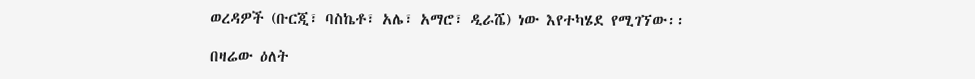ወረዳዎች (ቡርጂ፣ ባስኬቶ፣ አሌ፣ አማሮ፣ ዲራሼ) ነው እየተካሄደ የሚገኘው፡፡

በዛሬው ዕለት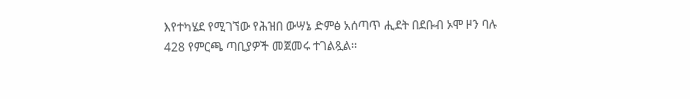እየተካሄደ የሚገኘው የሕዝበ ውሣኔ ድምፅ አሰጣጥ ሒደት በደቡብ ኦሞ ዞን ባሉ 428 የምርጫ ጣቢያዎች መጀመሩ ተገልጿል፡፡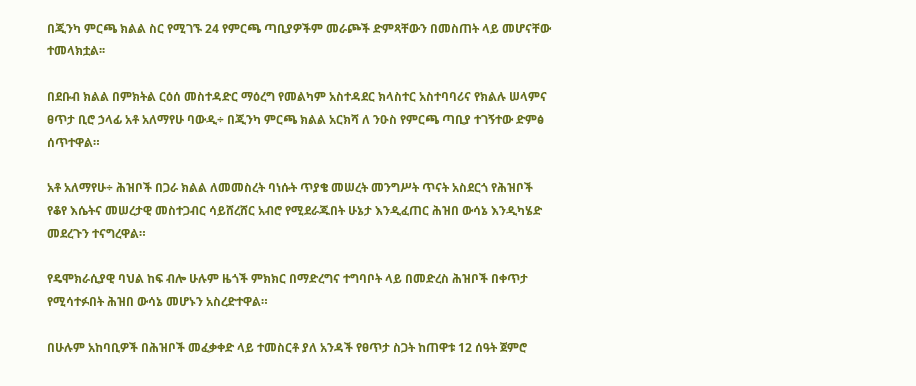በጂንካ ምርጫ ክልል ስር የሚገኙ 24 የምርጫ ጣቢያዎችም መራጮች ድምጻቸውን በመስጠት ላይ መሆናቸው ተመላክቷል፡፡

በደቡብ ክልል በምክትል ርዕሰ መስተዳድር ማዕረግ የመልካም አስተዳደር ክላስተር አስተባባሪና የክልሉ ሠላምና ፀጥታ ቢሮ ኃላፊ አቶ አለማየሁ ባውዲ÷ በጂንካ ምርጫ ክልል አርክሻ ለ ንዑስ የምርጫ ጣቢያ ተገኝተው ድምፅ ሰጥተዋል።

አቶ አለማየሁ÷ ሕዝቦች በጋራ ክልል ለመመስረት ባነሱት ጥያቄ መሠረት መንግሥት ጥናት አስደርጎ የሕዝቦች የቆየ እሴትና መሠረታዊ መስተጋብር ሳይሸረሸር አብሮ የሚደራጁበት ሁኔታ እንዲፈጠር ሕዝበ ውሳኔ እንዲካሄድ መደረጉን ተናግረዋል።

የዴሞክራሲያዊ ባህል ከፍ ብሎ ሁሉም ዜጎች ምክክር በማድረግና ተግባቦት ላይ በመድረስ ሕዝቦች በቀጥታ የሚሳተፉበት ሕዝበ ውሳኔ መሆኑን አስረድተዋል።

በሁሉም አከባቢዎች በሕዝቦች መፈቃቀድ ላይ ተመስርቶ ያለ አንዳች የፀጥታ ስጋት ከጠዋቱ 12 ሰዓት ጀምሮ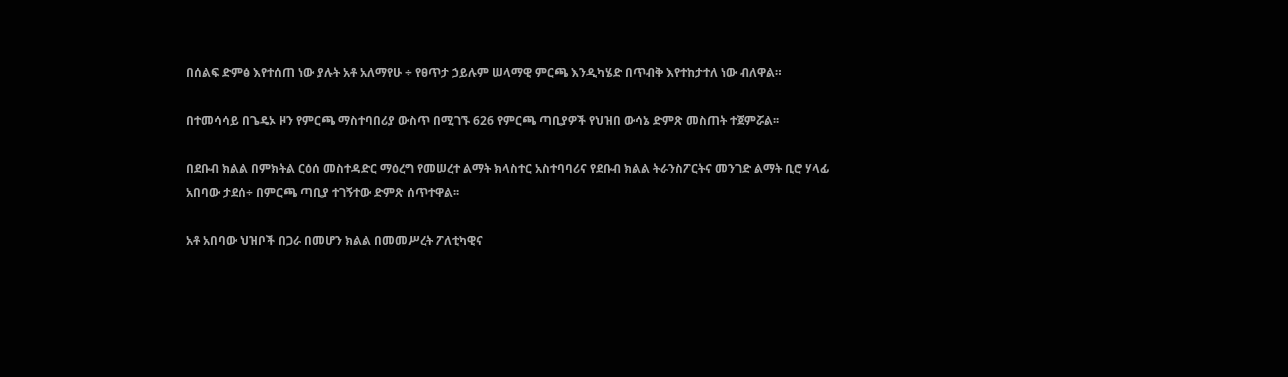በሰልፍ ድምፅ እየተሰጠ ነው ያሉት አቶ አለማየሁ ÷ የፀጥታ ኃይሉም ሠላማዊ ምርጫ እንዲካሄድ በጥብቅ እየተከታተለ ነው ብለዋል።

በተመሳሳይ በጌዴኦ ዞን የምርጫ ማስተባበሪያ ውስጥ በሚገኙ 626 የምርጫ ጣቢያዎች የህዝበ ውሳኔ ድምጽ መስጠት ተጀምሯል፡፡

በደቡብ ክልል በምክትል ርዕሰ መስተዳድር ማዕረግ የመሠረተ ልማት ክላስተር አስተባባሪና የደቡብ ክልል ትራንስፖርትና መንገድ ልማት ቢሮ ሃላፊ አበባው ታደሰ÷ በምርጫ ጣቢያ ተገኝተው ድምጽ ሰጥተዋል፡፡

አቶ አበባው ህዝቦች በጋራ በመሆን ክልል በመመሥረት ፖለቲካዊና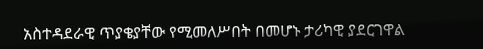አስተዳደራዊ ጥያቄያቸው የሚመለሥበት በመሆኑ ታሪካዊ ያደርገዋል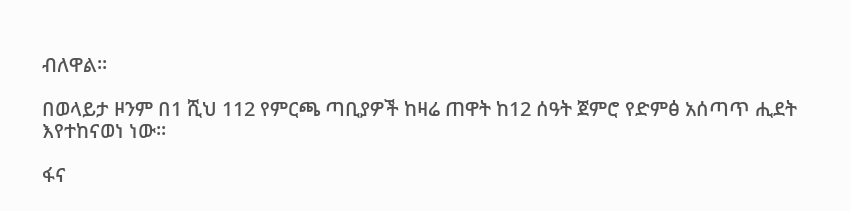ብለዋል፡፡

በወላይታ ዞንም በ1 ሺህ 112 የምርጫ ጣቢያዎች ከዛሬ ጠዋት ከ12 ሰዓት ጀምሮ የድምፅ አሰጣጥ ሒደት እየተከናወነ ነው፡፡

ፋና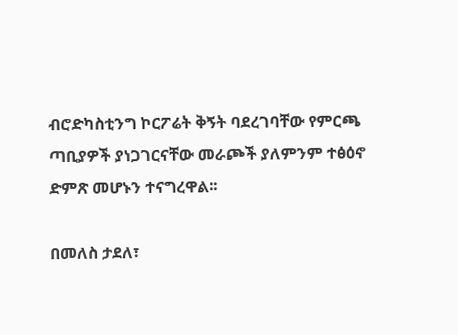ብሮድካስቲንግ ኮርፖሬት ቅኝት ባደረገባቸው የምርጫ ጣቢያዎች ያነጋገርናቸው መራጮች ያለምንም ተፅዕኖ ድምጽ መሆኑን ተናግረዋል፡፡

በመለስ ታደለ፣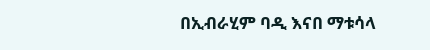በኢብራሂም ባዲ እናበ ማቱሳላ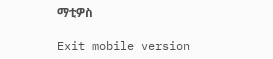ማቲዎስ

Exit mobile version